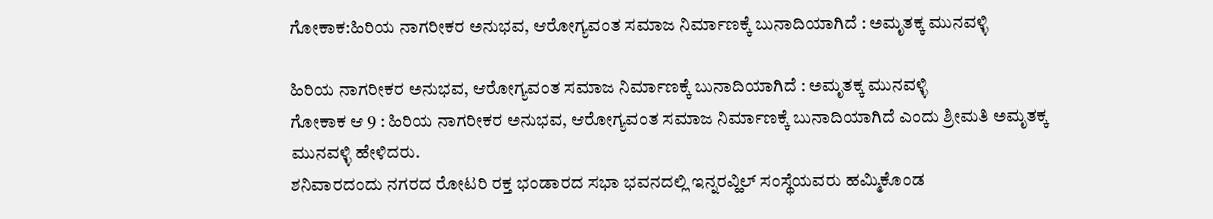ಗೋಕಾಕ:ಹಿರಿಯ ನಾಗರೀಕರ ಅನುಭವ, ಆರೋಗ್ಯವಂತ ಸಮಾಜ ನಿರ್ಮಾಣಕ್ಕೆ ಬುನಾದಿಯಾಗಿದೆ : ಅಮೃತಕ್ಕ ಮುನವಳ್ಳಿ

ಹಿರಿಯ ನಾಗರೀಕರ ಅನುಭವ, ಆರೋಗ್ಯವಂತ ಸಮಾಜ ನಿರ್ಮಾಣಕ್ಕೆ ಬುನಾದಿಯಾಗಿದೆ : ಅಮೃತಕ್ಕ ಮುನವಳ್ಳಿ
ಗೋಕಾಕ ಆ 9 : ಹಿರಿಯ ನಾಗರೀಕರ ಅನುಭವ, ಆರೋಗ್ಯವಂತ ಸಮಾಜ ನಿರ್ಮಾಣಕ್ಕೆ ಬುನಾದಿಯಾಗಿದೆ ಎಂದು ಶ್ರೀಮತಿ ಅಮೃತಕ್ಕ ಮುನವಳ್ಳಿ ಹೇಳಿದರು.
ಶನಿವಾರದಂದು ನಗರದ ರೋಟರಿ ರಕ್ತ ಭಂಡಾರದ ಸಭಾ ಭವನದಲ್ಲಿ ಇನ್ನರವ್ಹಿಲ್ ಸಂಸ್ಥೆಯವರು ಹಮ್ಮಿಕೊಂಡ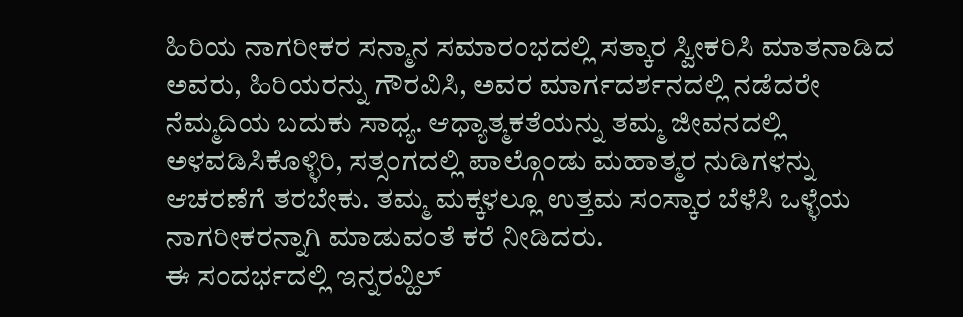ಹಿರಿಯ ನಾಗರೀಕರ ಸನ್ಮಾನ ಸಮಾರಂಭದಲ್ಲಿ ಸತ್ಕಾರ ಸ್ವೀಕರಿಸಿ ಮಾತನಾಡಿದ ಅವರು, ಹಿರಿಯರನ್ನು ಗೌರವಿಸಿ, ಅವರ ಮಾರ್ಗದರ್ಶನದಲ್ಲಿ ನಡೆದರೇ ನೆಮ್ಮದಿಯ ಬದುಕು ಸಾಧ್ಯ. ಆಧ್ಯಾತ್ಮಕತೆಯನ್ನು ತಮ್ಮ ಜೀವನದಲ್ಲಿ ಅಳವಡಿಸಿಕೊಳ್ಳಿರಿ, ಸತ್ಸಂಗದಲ್ಲಿ ಪಾಲ್ಗೊಂಡು ಮಹಾತ್ಮರ ನುಡಿಗಳನ್ನು ಆಚರಣೆಗೆ ತರಬೇಕು. ತಮ್ಮ ಮಕ್ಕಳಲ್ಲೂ ಉತ್ತಮ ಸಂಸ್ಕಾರ ಬೆಳೆಸಿ ಒಳ್ಳೆಯ ನಾಗರೀಕರನ್ನಾಗಿ ಮಾಡುವಂತೆ ಕರೆ ನೀಡಿದರು.
ಈ ಸಂದರ್ಭದಲ್ಲಿ ಇನ್ನರವ್ಹಿಲ್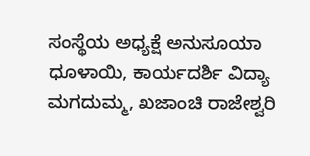ಸಂಸ್ಥೆಯ ಅಧ್ಯಕ್ಷೆ ಅನುಸೂಯಾ ಧೂಳಾಯಿ, ಕಾರ್ಯದರ್ಶಿ ವಿದ್ಯಾ ಮಗದುಮ್ಮ, ಖಜಾಂಚಿ ರಾಜೇಶ್ವರಿ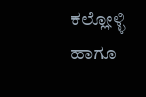ಕಲ್ಲೋಳ್ಳಿ ಹಾಗೂ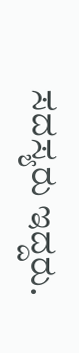ಸದಸ್ಯರು ಇದ್ದರು.